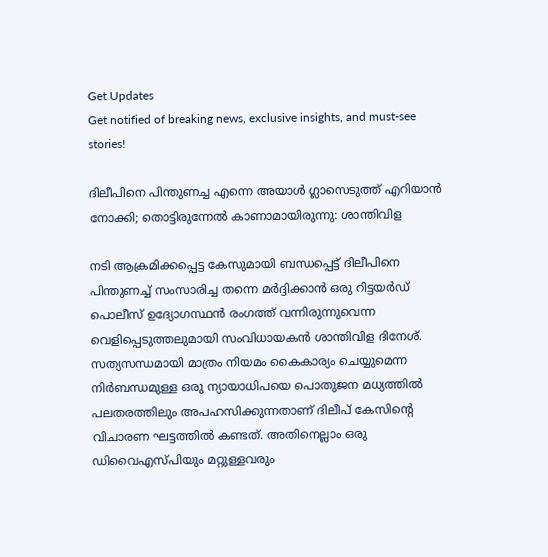Get Updates
Get notified of breaking news, exclusive insights, and must-see stories!

ദിലീപിനെ പിന്തുണച്ച എന്നെ അയാള്‍ ഗ്ലാസെടുത്ത് എറിയാന്‍ നോക്കി; തൊട്ടിരുന്നേല്‍ കാണാമായിരുന്നു: ശാന്തിവിള

നടി ആക്രമിക്കപ്പെട്ട കേസുമായി ബന്ധപ്പെട്ട് ദിലീപിനെ പിന്തുണച്ച് സംസാരിച്ച തന്നെ മർദ്ദിക്കാന്‍ ഒരു റിട്ടയർഡ് പൊലീസ് ഉദ്യോഗസ്ഥന്‍ രംഗത്ത് വന്നിരുന്നുവെന്ന വെളിപ്പെടുത്തലുമായി സംവിധായകന്‍ ശാന്തിവിള ദിനേശ്. സത്യസന്ധമായി മാത്രം നിയമം കൈകാര്യം ചെയ്യുമെന്ന നിർബന്ധമുള്ള ഒരു ന്യായാധിപയെ പൊതുജന മധ്യത്തില്‍ പലതരത്തിലും അപഹസിക്കുന്നതാണ് ദിലീപ് കേസിന്റെ വിചാരണ ഘട്ടത്തില്‍ കണ്ടത്. അതിനെല്ലാം ഒരു ഡിവൈഎസ്പിയും മറ്റുള്ളവരും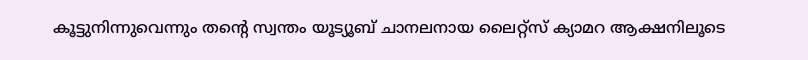കൂട്ടുനിന്നുവെന്നും തന്റെ സ്വന്തം യൂട്യൂബ് ചാനലനായ ലൈറ്റ്സ് ക്യാമറ ആക്ഷനിലൂടെ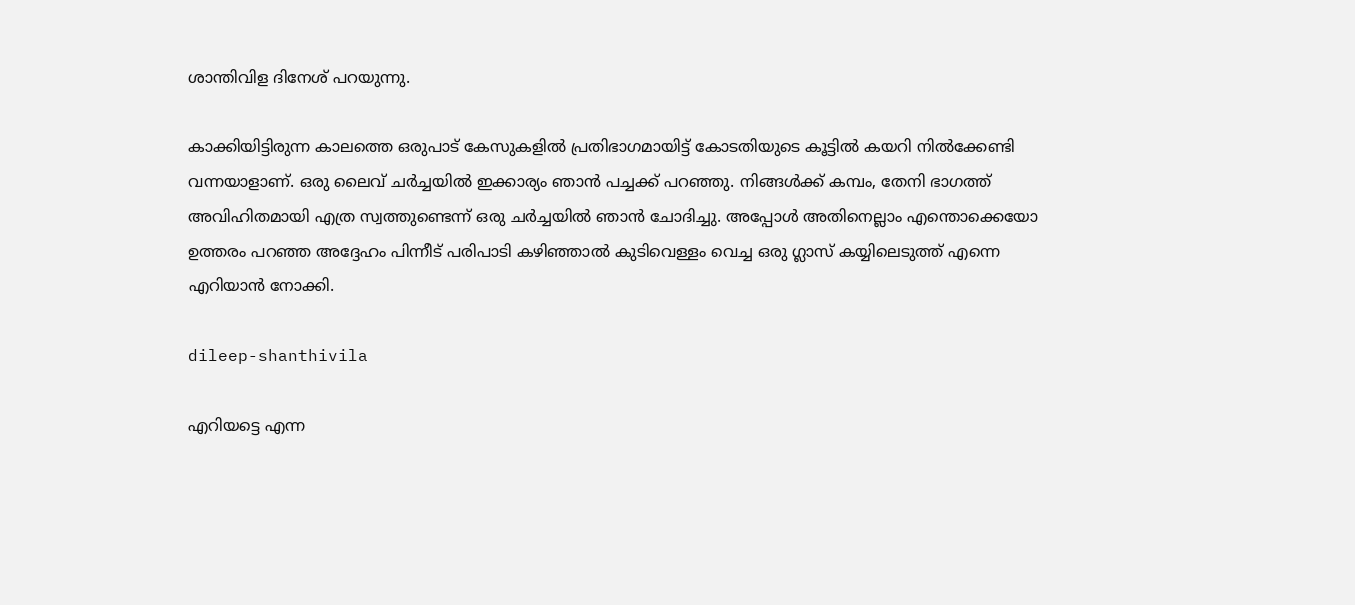ശാന്തിവിള ദിനേശ് പറയുന്നു.

കാക്കിയിട്ടിരുന്ന കാലത്തെ ഒരുപാട് കേസുകളില്‍ പ്രതിഭാഗമായിട്ട് കോടതിയുടെ കൂട്ടില്‍ കയറി നില്‍ക്കേണ്ടി വന്നയാളാണ്. ഒരു ലൈവ് ചർച്ചയില്‍ ഇക്കാര്യം ഞാന്‍ പച്ചക്ക് പറഞ്ഞു. നിങ്ങള്‍ക്ക് കമ്പം, തേനി ഭാഗത്ത് അവിഹിതമായി എത്ര സ്വത്തുണ്ടെന്ന് ഒരു ചർച്ചയില്‍ ഞാന്‍ ചോദിച്ചു. അപ്പോള്‍ അതിനെല്ലാം എന്തൊക്കെയോ ഉത്തരം പറഞ്ഞ അദ്ദേഹം പിന്നീട് പരിപാടി കഴിഞ്ഞാല്‍ കുടിവെള്ളം വെച്ച ഒരു ഗ്ലാസ് കയ്യിലെടുത്ത് എന്നെ എറിയാന്‍ നോക്കി.

dileep-shanthivila

എറിയട്ടെ എന്ന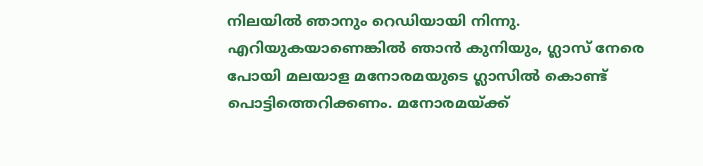നിലയില്‍ ഞാനും റെഡിയായി നിന്നു. എറിയുകയാണെങ്കില്‍ ഞാന്‍ കുനിയും, ഗ്ലാസ് നേരെ പോയി മലയാള മനോരമയുടെ ഗ്ലാസില്‍ കൊണ്ട് പൊട്ടിത്തെറിക്കണം. മനോരമയ്ക്ക്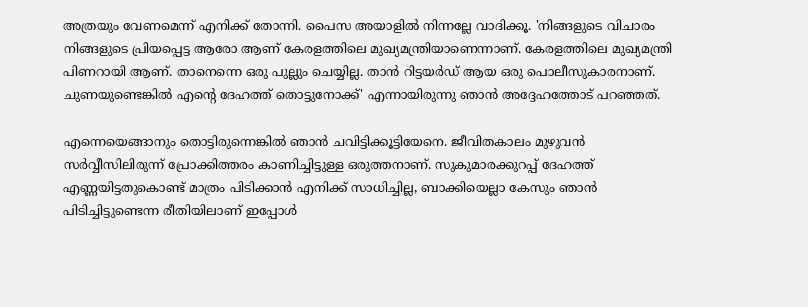അത്രയും വേണമെന്ന് എനിക്ക് തോന്നി. പൈസ അയാളില്‍ നിന്നല്ലേ വാദിക്കൂ. 'നിങ്ങളുടെ വിചാരം നിങ്ങളുടെ പ്രിയപ്പെട്ട ആരോ ആണ് കേരളത്തിലെ മുഖ്യമന്ത്രിയാണെന്നാണ്. കേരളത്തിലെ മുഖ്യമന്ത്രി പിണറായി ആണ്. താനെന്നെ ഒരു പുല്ലും ചെയ്യില്ല. താന്‍ റിട്ടയർഡ് ആയ ഒരു പൊലീസുകാരനാണ്. ചുണയുണ്ടെങ്കില്‍ എന്റെ ദേഹത്ത് തൊട്ടുനോക്ക്' എന്നായിരുന്നു ഞാന്‍ അദ്ദേഹത്തോട് പറഞ്ഞത്.

എന്നെയെങ്ങാനും തൊട്ടിരുന്നെങ്കില്‍ ഞാന്‍ ചവിട്ടിക്കൂട്ടിയേനെ. ജീവിതകാലം മുഴുവന്‍ സർവ്വീസിലിരുന്ന് പ്രോക്കിത്തരം കാണിച്ചിട്ടുള്ള ഒരുത്തനാണ്. സുകുമാരക്കുറപ്പ് ദേഹത്ത് എണ്ണയിട്ടതുകൊണ്ട് മാത്രം പിടിക്കാന്‍ എനിക്ക് സാധിച്ചില്ല, ബാക്കിയെല്ലാ കേസും ഞാന്‍ പിടിച്ചിട്ടുണ്ടെന്ന രീതിയിലാണ് ഇപ്പോള്‍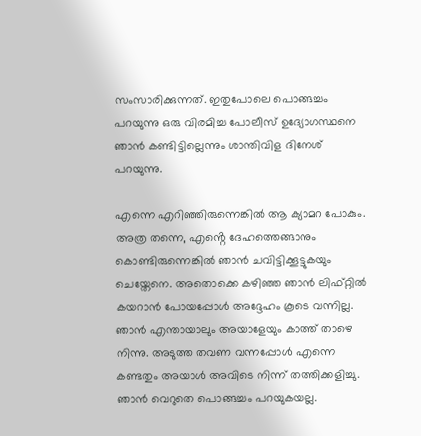സംസാരിക്കുന്നത്. ഇതുപോലെ പൊങ്ങച്ചം പറയുന്നു ഒരു വിരമിച്ച പോലീസ് ഉദ്യോഗസ്ഥനെ ഞാന്‍ കണ്ടിട്ടില്ലെന്നും ശാന്തിവിള ദിനേശ് പറയുന്നു.

എന്നെ എറിഞ്ഞിരുന്നെങ്കില്‍ ആ ക്യാമറ പോകും. അത്ര തന്നെ, എൻ്റെ ദേഹത്തെങ്ങാനും കൊണ്ടിരുന്നെങ്കില്‍ ഞാന്‍ ചവിട്ടിക്കൂട്ടുകയും ചെയ്തേനെ. അതൊക്കെ കഴിഞ്ഞ ഞാന്‍ ലിഫ്റ്റില്‍ കയറാന്‍ പോയപ്പോള്‍ അദ്ദേഹം കൂടെ വന്നില്ല. ഞാന്‍ എന്തായാലും അയാളേയും കാത്ത് താഴെ നിന്നു. അടുത്ത തവണ വന്നപ്പോള്‍ എന്നെ കണ്ടതും അയാള്‍ അവിടെ നിന്ന് തത്തിക്കളിച്ചു. ഞാന്‍ വെറുതെ പൊങ്ങച്ചം പറയുകയല്ല.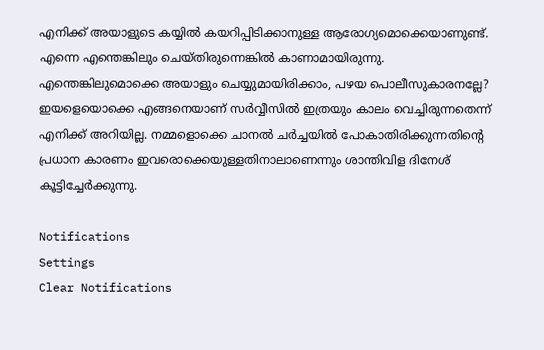എനിക്ക് അയാളുടെ കയ്യില്‍ കയറിപ്പിടിക്കാനുള്ള ആരോഗ്യമൊക്കെയാണുണ്ട്. എന്നെ എന്തെങ്കിലും ചെയ്തിരുന്നെങ്കില്‍ കാണാമായിരുന്നു. എന്തെങ്കിലുമൊക്കെ അയാളും ചെയ്യുമായിരിക്കാം, പഴയ പൊലീസുകാരനല്ലേ? ഇയളെയൊക്കെ എങ്ങനെയാണ് സർവ്വീസില്‍ ഇത്രയും കാലം വെച്ചിരുന്നതെന്ന് എനിക്ക് അറിയില്ല. നമ്മളൊക്കെ ചാനല്‍ ചർച്ചയില്‍ പോകാതിരിക്കുന്നതിന്റെ പ്രധാന കാരണം ഇവരൊക്കെയുള്ളതിനാലാണെന്നും ശാന്തിവിള ദിനേശ് കൂട്ടിച്ചേർക്കുന്നു.

Notifications
Settings
Clear Notifications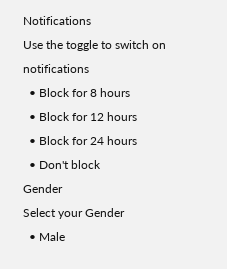Notifications
Use the toggle to switch on notifications
  • Block for 8 hours
  • Block for 12 hours
  • Block for 24 hours
  • Don't block
Gender
Select your Gender
  • Male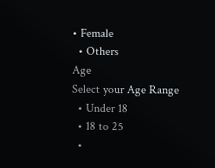• Female
  • Others
Age
Select your Age Range
  • Under 18
  • 18 to 25
  •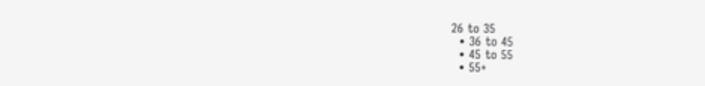26 to 35
  • 36 to 45
  • 45 to 55
  • 55+